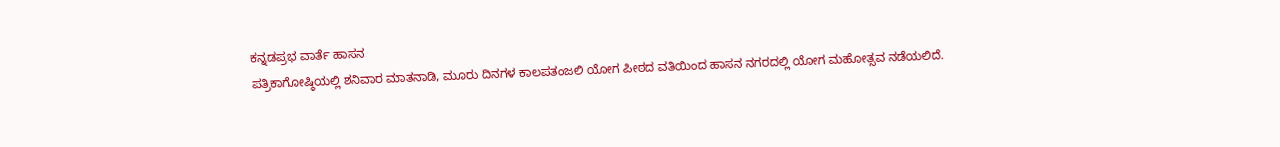ಕನ್ನಡಪ್ರಭ ವಾರ್ತೆ ಹಾಸನ
ಪತ್ರಿಕಾಗೋಷ್ಠಿಯಲ್ಲಿ ಶನಿವಾರ ಮಾತನಾಡಿ, ಮೂರು ದಿನಗಳ ಕಾಲಪತಂಜಲಿ ಯೋಗ ಪೀಠದ ವತಿಯಿಂದ ಹಾಸನ ನಗರದಲ್ಲಿ ಯೋಗ ಮಹೋತ್ಸವ ನಡೆಯಲಿದೆ.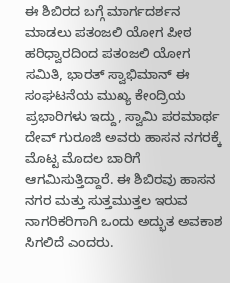ಈ ಶಿಬಿರದ ಬಗ್ಗೆ ಮಾರ್ಗದರ್ಶನ ಮಾಡಲು ಪತಂಜಲಿ ಯೋಗ ಪೀಠ ಹರಿಧ್ವಾರದಿಂದ ಪತಂಜಲಿ ಯೋಗ ಸಮಿತಿ, ಭಾರತ್ ಸ್ವಾಭಿಮಾನ್ ಈ ಸಂಘಟನೆಯ ಮುಖ್ಯ ಕೇಂದ್ರಿಯ ಪ್ರಭಾರಿಗಳು ಇದ್ದು, ಸ್ವಾಮಿ ಪರಮಾರ್ಥ ದೇವ್ ಗುರೂಜಿ ಅವರು ಹಾಸನ ನಗರಕ್ಕೆ ಮೊಟ್ಟ ಮೊದಲ ಬಾರಿಗೆ ಆಗಮಿಸುತ್ತಿದ್ದಾರೆ. ಈ ಶಿಬಿರವು ಹಾಸನ ನಗರ ಮತ್ತು ಸುತ್ತಮುತ್ತಲ ಇರುವ ನಾಗರಿಕರಿಗಾಗಿ ಒಂದು ಅದ್ಭುತ ಅವಕಾಶ ಸಿಗಲಿದೆ ಎಂದರು.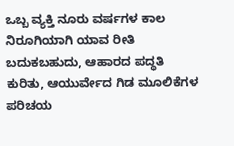ಒಬ್ಬ ವ್ಯಕ್ತಿ ನೂರು ವರ್ಷಗಳ ಕಾಲ ನಿರೂಗಿಯಾಗಿ ಯಾವ ರೀತಿ ಬದುಕಬಹುದು, ಆಹಾರದ ಪದ್ಧತಿ ಕುರಿತು, ಆಯುರ್ವೇದ ಗಿಡ ಮೂಲಿಕೆಗಳ ಪರಿಚಯ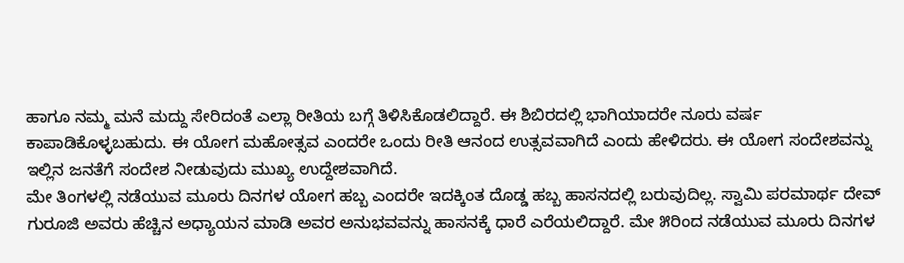ಹಾಗೂ ನಮ್ಮ ಮನೆ ಮದ್ದು ಸೇರಿದಂತೆ ಎಲ್ಲಾ ರೀತಿಯ ಬಗ್ಗೆ ತಿಳಿಸಿಕೊಡಲಿದ್ದಾರೆ. ಈ ಶಿಬಿರದಲ್ಲಿ ಭಾಗಿಯಾದರೇ ನೂರು ವರ್ಷ ಕಾಪಾಡಿಕೊಳ್ಳಬಹುದು. ಈ ಯೋಗ ಮಹೋತ್ಸವ ಎಂದರೇ ಒಂದು ರೀತಿ ಆನಂದ ಉತ್ಸವವಾಗಿದೆ ಎಂದು ಹೇಳಿದರು. ಈ ಯೋಗ ಸಂದೇಶವನ್ನು ಇಲ್ಲಿನ ಜನತೆಗೆ ಸಂದೇಶ ನೀಡುವುದು ಮುಖ್ಯ ಉದ್ದೇಶವಾಗಿದೆ.
ಮೇ ತಿಂಗಳಲ್ಲಿ ನಡೆಯುವ ಮೂರು ದಿನಗಳ ಯೋಗ ಹಬ್ಬ ಎಂದರೇ ಇದಕ್ಕಿಂತ ದೊಡ್ಡ ಹಬ್ಬ ಹಾಸನದಲ್ಲಿ ಬರುವುದಿಲ್ಲ. ಸ್ವಾಮಿ ಪರಮಾರ್ಥ ದೇವ್ ಗುರೂಜಿ ಅವರು ಹೆಚ್ಚಿನ ಅಧ್ಯಾಯನ ಮಾಡಿ ಅವರ ಅನುಭವವನ್ನು ಹಾಸನಕ್ಕೆ ಧಾರೆ ಎರೆಯಲಿದ್ದಾರೆ. ಮೇ ೫ರಿಂದ ನಡೆಯುವ ಮೂರು ದಿನಗಳ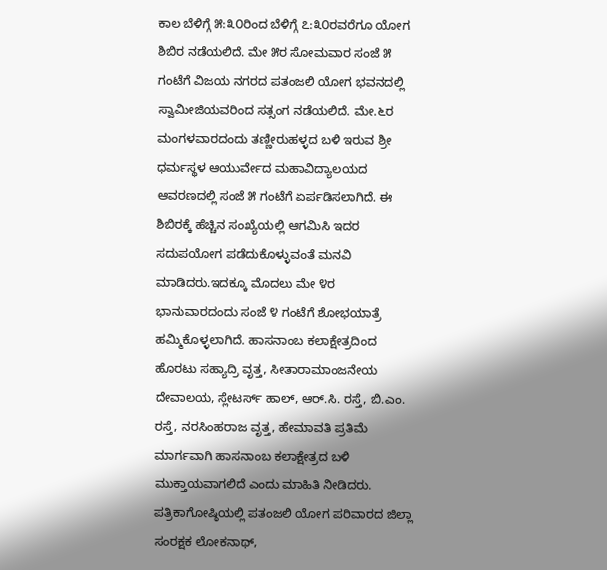ಕಾಲ ಬೆಳಿಗ್ಗೆ ೫:೩೦ರಿಂದ ಬೆಳಿಗ್ಗೆ ೭:೩೦ರವರೆಗೂ ಯೋಗ ಶಿಬಿರ ನಡೆಯಲಿದೆ. ಮೇ ೫ರ ಸೋಮವಾರ ಸಂಜೆ ೫ ಗಂಟೆಗೆ ವಿಜಯ ನಗರದ ಪತಂಜಲಿ ಯೋಗ ಭವನದಲ್ಲಿ ಸ್ವಾಮೀಜಿಯವರಿಂದ ಸತ್ಸಂಗ ನಡೆಯಲಿದೆ. ಮೇ.೬ರ ಮಂಗಳವಾರದಂದು ತಣ್ಣೀರುಹಳ್ಳದ ಬಳಿ ಇರುವ ಶ್ರೀ ಧರ್ಮಸ್ಥಳ ಆಯುರ್ವೇದ ಮಹಾವಿದ್ಯಾಲಯದ ಆವರಣದಲ್ಲಿ ಸಂಜೆ ೫ ಗಂಟೆಗೆ ಏರ್ಪಡಿಸಲಾಗಿದೆ. ಈ ಶಿಬಿರಕ್ಕೆ ಹೆಚ್ಚಿನ ಸಂಖ್ಯೆಯಲ್ಲಿ ಆಗಮಿಸಿ ಇದರ ಸದುಪಯೋಗ ಪಡೆದುಕೊಳ್ಳುವಂತೆ ಮನವಿ ಮಾಡಿದರು.ಇದಕ್ಕೂ ಮೊದಲು ಮೇ ೪ರ ಭಾನುವಾರದಂದು ಸಂಜೆ ೪ ಗಂಟೆಗೆ ಶೋಭಯಾತ್ರೆ ಹಮ್ಮಿಕೊಳ್ಳಲಾಗಿದೆ. ಹಾಸನಾಂಬ ಕಲಾಕ್ಷೇತ್ರದಿಂದ ಹೊರಟು ಸಹ್ಯಾದ್ರಿ ವೃತ್ತ, ಸೀತಾರಾಮಾಂಜನೇಯ ದೇವಾಲಯ, ಸ್ಲೇಟರ್ಸ್ ಹಾಲ್, ಆರ್.ಸಿ. ರಸ್ತೆ, ಬಿ.ಎಂ. ರಸ್ತೆ, ನರಸಿಂಹರಾಜ ವೃತ್ತ, ಹೇಮಾವತಿ ಪ್ರತಿಮೆ ಮಾರ್ಗವಾಗಿ ಹಾಸನಾಂಬ ಕಲಾಕ್ಷೇತ್ರದ ಬಳಿ ಮುಕ್ತಾಯವಾಗಲಿದೆ ಎಂದು ಮಾಹಿತಿ ನೀಡಿದರು.
ಪತ್ರಿಕಾಗೋಷ್ಠಿಯಲ್ಲಿ ಪತಂಜಲಿ ಯೋಗ ಪರಿವಾರದ ಜಿಲ್ಲಾ ಸಂರಕ್ಷಕ ಲೋಕನಾಥ್,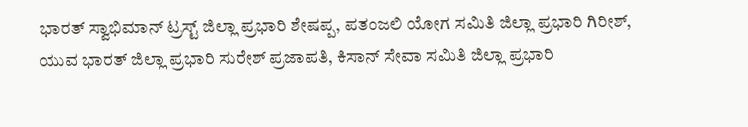ಭಾರತ್ ಸ್ವಾಭಿಮಾನ್ ಟ್ರಸ್ಟ್ ಜಿಲ್ಲಾ ಪ್ರಭಾರಿ ಶೇಷಪ್ಪ, ಪತಂಜಲಿ ಯೋಗ ಸಮಿತಿ ಜಿಲ್ಲಾ ಪ್ರಭಾರಿ ಗಿರೀಶ್, ಯುವ ಭಾರತ್ ಜಿಲ್ಲಾ ಪ್ರಭಾರಿ ಸುರೇಶ್ ಪ್ರಜಾಪತಿ, ಕಿಸಾನ್ ಸೇವಾ ಸಮಿತಿ ಜಿಲ್ಲಾ ಪ್ರಭಾರಿ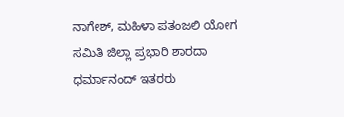ನಾಗೇಶ್, ಮಹಿಳಾ ಪತಂಜಲಿ ಯೋಗ ಸಮಿತಿ ಜಿಲ್ಲಾ ಪ್ರಭಾರಿ ಶಾರದಾ ಧರ್ಮಾನಂದ್ ಇತರರು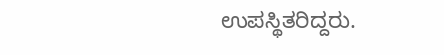ಉಪಸ್ಥಿತರಿದ್ದರು.